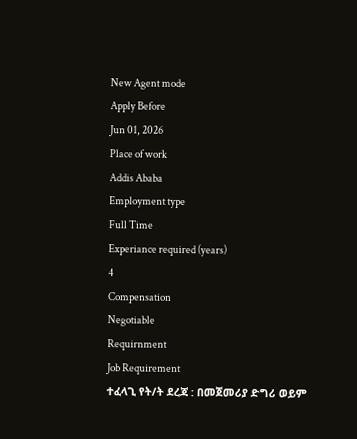New Agent mode
Apply Before
Jun 01, 2026
Place of work
Addis Ababa
Employment type
Full Time
Experiance required (years)
4
Compensation
Negotiable
Requirnment
Job Requirement
ተፈላጊ የት/ት ደረጃ : በመጀመሪያ ድግሪ ወይም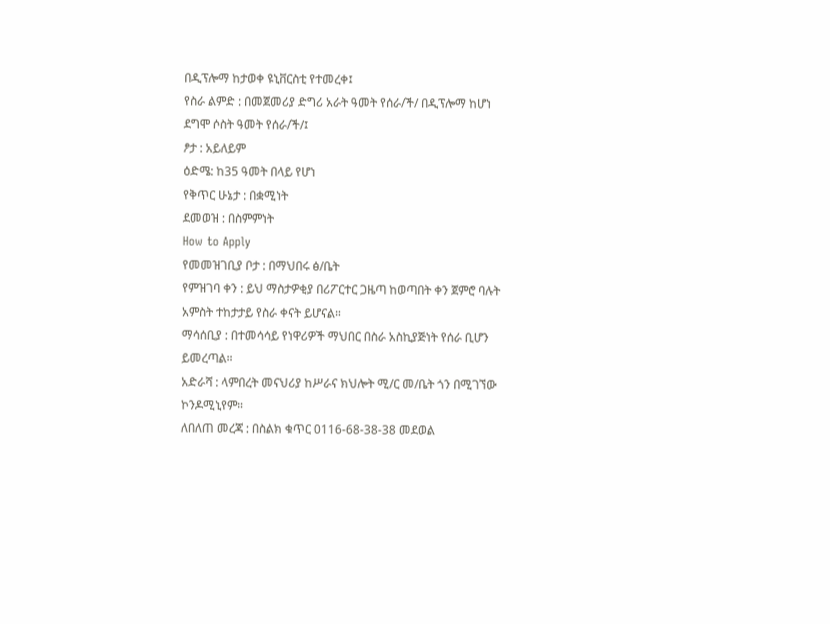በዲፕሎማ ከታወቀ ዩኒቨርስቲ የተመረቀ፤
የስራ ልምድ : በመጀመሪያ ድግሪ አራት ዓመት የሰራ/ች/ በዲፕሎማ ከሆነ ደግሞ ሶስት ዓመት የሰራ/ች/፤
ፆታ : አይለይም
ዕድሜ: ከ35 ዓመት በላይ የሆነ
የቅጥር ሁኔታ : በቋሚነት
ደመወዝ : በስምምነት
How to Apply
የመመዝገቢያ ቦታ : በማህበሩ ፅ/ቤት
የምዝገባ ቀን : ይህ ማስታዎቂያ በሪፖርተር ጋዜጣ ከወጣበት ቀን ጀምሮ ባሉት አምስት ተከታታይ የስራ ቀናት ይሆናል።
ማሳሰቢያ : በተመሳሳይ የነዋሪዎች ማህበር በስራ አስኪያጅነት የሰራ ቢሆን ይመረጣል።
አድራሻ : ላምበረት መናህሪያ ከሥራና ክህሎት ሚ/ር መ/ቤት ጎን በሚገኘው ኮንዶሚኒየም።
ለበለጠ መረጃ : በስልክ ቁጥር 0116-68-38-38 መደወል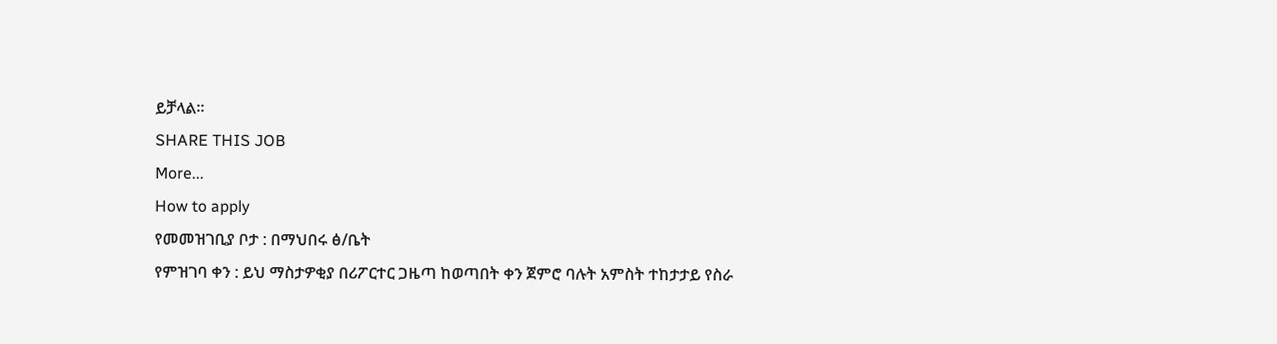ይቻላል።
SHARE THIS JOB
More...
How to apply
የመመዝገቢያ ቦታ : በማህበሩ ፅ/ቤት
የምዝገባ ቀን : ይህ ማስታዎቂያ በሪፖርተር ጋዜጣ ከወጣበት ቀን ጀምሮ ባሉት አምስት ተከታታይ የስራ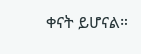ቀናት ይሆናል።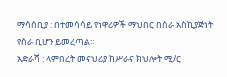ማሳሰቢያ : በተመሳሳይ የነዋሪዎች ማህበር በስራ አስኪያጅነት የሰራ ቢሆን ይመረጣል።
አድራሻ : ላምበረት መናህሪያ ከሥራና ክህሎት ሚ/ር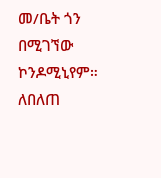መ/ቤት ጎን በሚገኘው ኮንዶሚኒየም።
ለበለጠ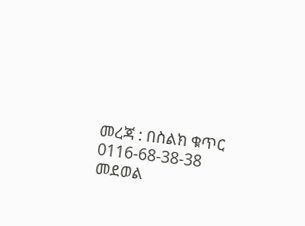መረጃ : በስልክ ቁጥር 0116-68-38-38 መደወል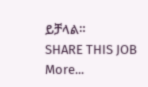ይቻላል።
SHARE THIS JOB
More...